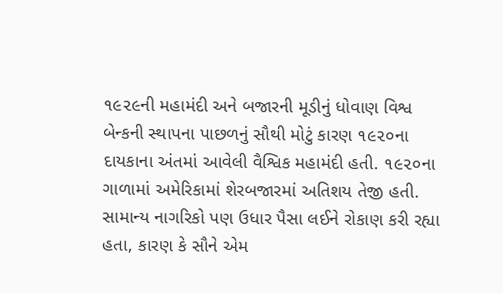૧૯૨૯ની મહામંદી અને બજારની મૂડીનું ધોવાણ વિશ્વ બેન્કની સ્થાપના પાછળનું સૌથી મોટું કારણ ૧૯૨૦ના દાયકાના અંતમાં આવેલી વૈશ્વિક મહામંદી હતી. ૧૯૨૦ના ગાળામાં અમેરિકામાં શેરબજારમાં અતિશય તેજી હતી. સામાન્ય નાગરિકો પણ ઉધાર પૈસા લઈને રોકાણ કરી રહ્યા હતા, કારણ કે સૌને એમ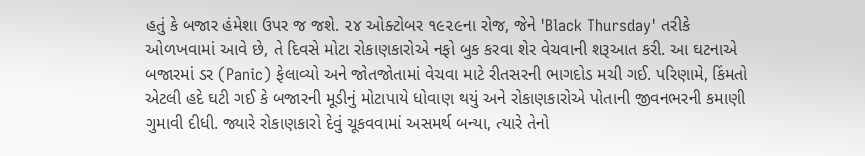હતું કે બજાર હંમેશા ઉપર જ જશે. ૨૪ ઓક્ટોબર ૧૯૨૯ના રોજ, જેને 'Black Thursday' તરીકે ઓળખવામાં આવે છે, તે દિવસે મોટા રોકાણકારોએ નફો બુક કરવા શેર વેચવાની શરૂઆત કરી. આ ઘટનાએ બજારમાં ડર (Panic) ફેલાવ્યો અને જોતજોતામાં વેચવા માટે રીતસરની ભાગદોડ મચી ગઈ. પરિણામે, કિંમતો એટલી હદે ઘટી ગઈ કે બજારની મૂડીનું મોટાપાયે ધોવાણ થયું અને રોકાણકારોએ પોતાની જીવનભરની કમાણી ગુમાવી દીધી. જ્યારે રોકાણકારો દેવું ચૂકવવામાં અસમર્થ બન્યા, ત્યારે તેનો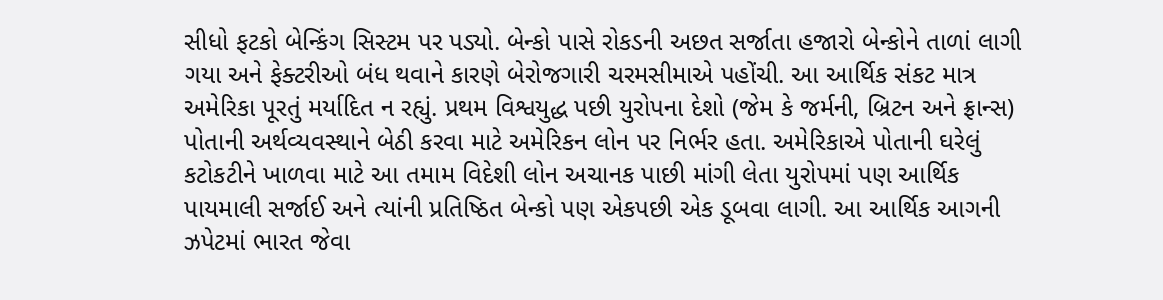સીધો ફટકો બેન્કિંગ સિસ્ટમ પર પડ્યો. બેન્કો પાસે રોકડની અછત સર્જાતા હજારો બેન્કોને તાળાં લાગી ગયા અને ફેક્ટરીઓ બંધ થવાને કારણે બેરોજગારી ચરમસીમાએ પહોંચી. આ આર્થિક સંકટ માત્ર અમેરિકા પૂરતું મર્યાદિત ન રહ્યું. પ્રથમ વિશ્વયુદ્ધ પછી યુરોપના દેશો (જેમ કે જર્મની, બ્રિટન અને ફ્રાન્સ) પોતાની અર્થવ્યવસ્થાને બેઠી કરવા માટે અમેરિકન લોન પર નિર્ભર હતા. અમેરિકાએ પોતાની ઘરેલું કટોકટીને ખાળવા માટે આ તમામ વિદેશી લોન અચાનક પાછી માંગી લેતા યુરોપમાં પણ આર્થિક પાયમાલી સર્જાઈ અને ત્યાંની પ્રતિષ્ઠિત બેન્કો પણ એકપછી એક ડૂબવા લાગી. આ આર્થિક આગની ઝપેટમાં ભારત જેવા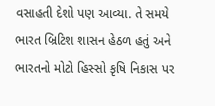વસાહતી દેશો પણ આવ્યા. તે સમયે ભારત બ્રિટિશ શાસન હેઠળ હતું અને ભારતનો મોટો હિસ્સો કૃષિ નિકાસ પર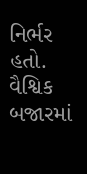નિર્ભર હતો. વૈશ્વિક બજારમાં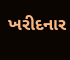ખરીદનાર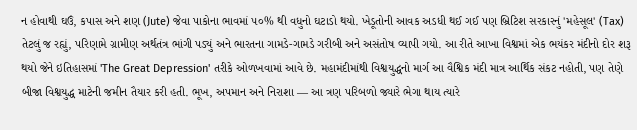ન હોવાથી ઘઉં, કપાસ અને શણ (Jute) જેવા પાકોના ભાવમાં ૫૦% થી વધુનો ઘટાડો થયો. ખેડૂતોની આવક અડધી થઈ ગઈ પણ બ્રિટિશ સરકારનું 'મહેસૂલ' (Tax) તેટલું જ રહ્યું, પરિણામે ગ્રામીણ અર્થતંત્ર ભાંગી પડ્યું અને ભારતના ગામડે-ગામડે ગરીબી અને અસંતોષ વ્યાપી ગયો. આ રીતે આખા વિશ્વમાં એક ભયંકર મંદીનો દોર શરૂ થયો જેને ઇતિહાસમાં 'The Great Depression' તરીકે ઓળખવામાં આવે છે. મહામંદીમાંથી વિશ્વયુદ્ધનો માર્ગ આ વૈશ્વિક મંદી માત્ર આર્થિક સંકટ નહોતી, પણ તેણે બીજા વિશ્વયુદ્ધ માટેની જમીન તૈયાર કરી હતી. ભૂખ, અપમાન અને નિરાશા — આ ત્રણ પરિબળો જ્યારે ભેગા થાય ત્યારે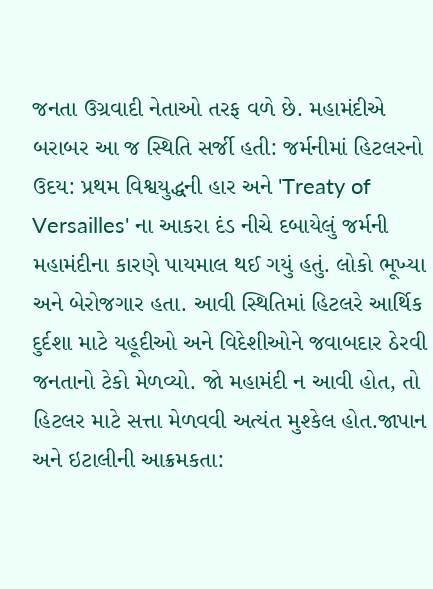જનતા ઉગ્રવાદી નેતાઓ તરફ વળે છે. મહામંદીએ બરાબર આ જ સ્થિતિ સર્જી હતી: જર્મનીમાં હિટલરનો ઉદય: પ્રથમ વિશ્વયુદ્ધની હાર અને 'Treaty of Versailles' ના આકરા દંડ નીચે દબાયેલું જર્મની મહામંદીના કારણે પાયમાલ થઈ ગયું હતું. લોકો ભૂખ્યા અને બેરોજગાર હતા. આવી સ્થિતિમાં હિટલરે આર્થિક દુર્દશા માટે યહૂદીઓ અને વિદેશીઓને જવાબદાર ઠેરવી જનતાનો ટેકો મેળવ્યો. જો મહામંદી ન આવી હોત, તો હિટલર માટે સત્તા મેળવવી અત્યંત મુશ્કેલ હોત.જાપાન અને ઇટાલીની આક્રમકતા: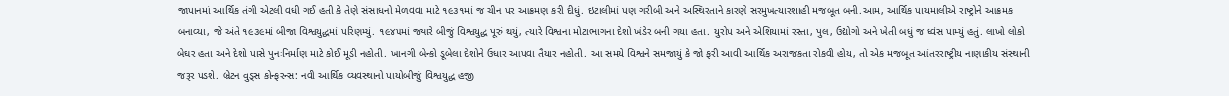જાપાનમાં આર્થિક તંગી એટલી વધી ગઈ હતી કે તેણે સંસાધનો મેળવવા માટે ૧૯૩૧માં જ ચીન પર આક્રમણ કરી દીધું. ઇટાલીમાં પણ ગરીબી અને અસ્થિરતાને કારણે સરમુખત્યારશાહી મજબૂત બની.આમ, આર્થિક પાયમાલીએ રાષ્ટ્રોને આક્રમક બનાવ્યા, જે અંતે ૧૯૩૯માં બીજા વિશ્વયુદ્ધમાં પરિણમ્યું. ૧૯૪૫માં જ્યારે બીજું વિશ્વયુદ્ધ પૂરું થયું, ત્યારે વિશ્વના મોટાભાગના દેશો ખંડેર બની ગયા હતા. યુરોપ અને એશિયામાં રસ્તા, પુલ, ઉદ્યોગો અને ખેતી બધું જ ધ્વંસ પામ્યું હતું. લાખો લોકો બેઘર હતા અને દેશો પાસે પુનઃનિર્માણ માટે કોઈ મૂડી નહોતી. ખાનગી બેન્કો ડૂબેલા દેશોને ઉધાર આપવા તૈયાર નહોતી. આ સમયે વિશ્વને સમજાયું કે જો ફરી આવી આર્થિક અરાજકતા રોકવી હોય, તો એક મજબૂત આંતરરાષ્ટ્રીય નાણાકીય સંસ્થાની જરૂર પડશે. બ્રેટન વુડ્સ કોન્ફરન્સ: નવી આર્થિક વ્યવસ્થાનો પાયોબીજું વિશ્વયુદ્ધ હજી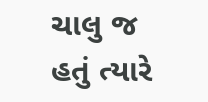ચાલુ જ હતું ત્યારે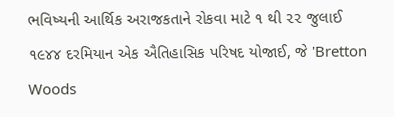ભવિષ્યની આર્થિક અરાજકતાને રોકવા માટે ૧ થી ૨૨ જુલાઈ ૧૯૪૪ દરમિયાન એક ઐતિહાસિક પરિષદ યોજાઈ, જે 'Bretton Woods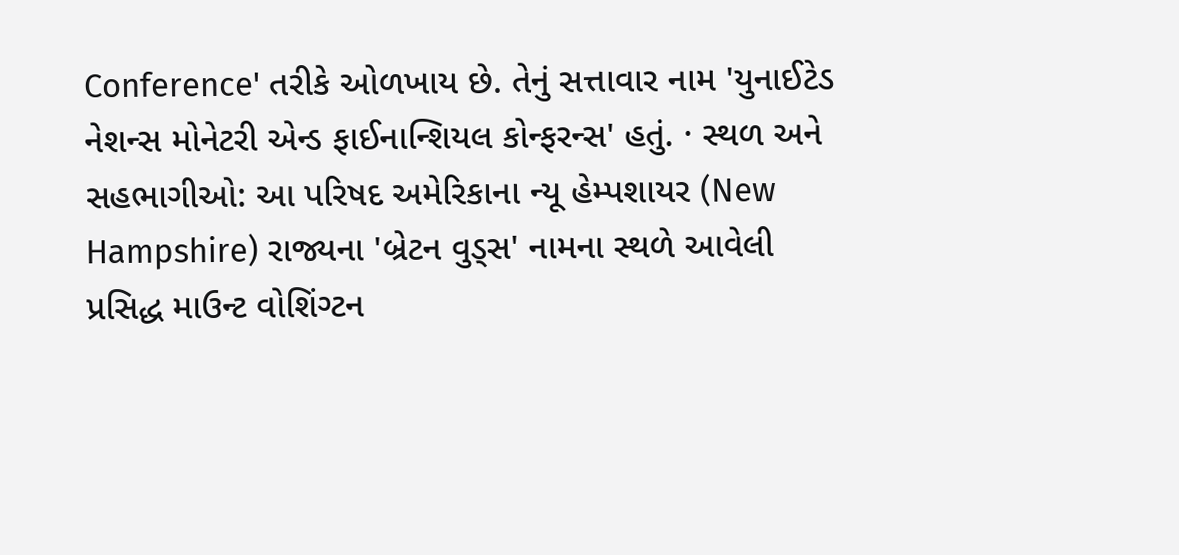Conference' તરીકે ઓળખાય છે. તેનું સત્તાવાર નામ 'યુનાઈટેડ નેશન્સ મોનેટરી એન્ડ ફાઈનાન્શિયલ કોન્ફરન્સ' હતું. · સ્થળ અને સહભાગીઓ: આ પરિષદ અમેરિકાના ન્યૂ હેમ્પશાયર (New Hampshire) રાજ્યના 'બ્રેટન વુડ્સ' નામના સ્થળે આવેલી પ્રસિદ્ધ માઉન્ટ વોશિંગ્ટન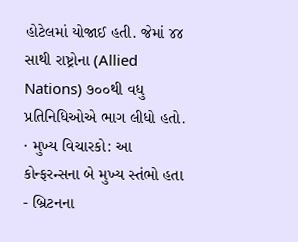હોટેલમાં યોજાઈ હતી. જેમાં ૪૪ સાથી રાષ્ટ્રોના (Allied Nations) ૭૦૦થી વધુ પ્રતિનિધિઓએ ભાગ લીધો હતો. · મુખ્ય વિચારકો: આ કોન્ફરન્સના બે મુખ્ય સ્તંભો હતા - બ્રિટનના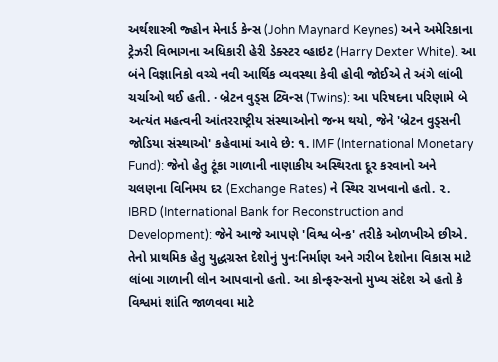અર્થશાસ્ત્રી જ્હોન મેનાર્ડ કેન્સ (John Maynard Keynes) અને અમેરિકાના ટ્રેઝરી વિભાગના અધિકારી હેરી ડેક્સ્ટર વ્હાઇટ (Harry Dexter White). આ બંને વિજ્ઞાનિકો વચ્ચે નવી આર્થિક વ્યવસ્થા કેવી હોવી જોઈએ તે અંગે લાંબી ચર્ચાઓ થઈ હતી. · બ્રેટન વુડ્સ ટ્વિન્સ (Twins): આ પરિષદના પરિણામે બે અત્યંત મહત્વની આંતરરાષ્ટ્રીય સંસ્થાઓનો જન્મ થયો, જેને 'બ્રેટન વુડ્સની જોડિયા સંસ્થાઓ' કહેવામાં આવે છે: ૧. IMF (International Monetary Fund): જેનો હેતુ ટૂંકા ગાળાની નાણાકીય અસ્થિરતા દૂર કરવાનો અને ચલણના વિનિમય દર (Exchange Rates) ને સ્થિર રાખવાનો હતો. ૨. IBRD (International Bank for Reconstruction and Development): જેને આજે આપણે 'વિશ્વ બેન્ક' તરીકે ઓળખીએ છીએ. તેનો પ્રાથમિક હેતુ યુદ્ધગ્રસ્ત દેશોનું પુનઃનિર્માણ અને ગરીબ દેશોના વિકાસ માટે લાંબા ગાળાની લોન આપવાનો હતો. આ કોન્ફરન્સનો મુખ્ય સંદેશ એ હતો કે વિશ્વમાં શાંતિ જાળવવા માટે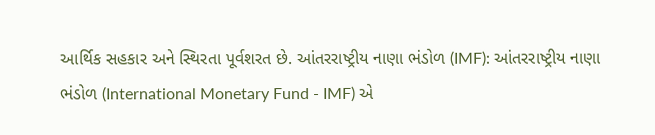આર્થિક સહકાર અને સ્થિરતા પૂર્વશરત છે. આંતરરાષ્ટ્રીય નાણા ભંડોળ (IMF): આંતરરાષ્ટ્રીય નાણા ભંડોળ (International Monetary Fund - IMF) એ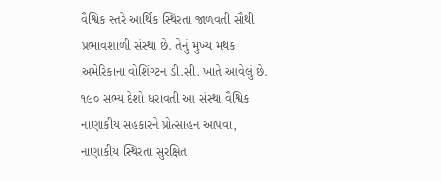વૈશ્વિક સ્તરે આર્થિક સ્થિરતા જાળવતી સૌથી પ્રભાવશાળી સંસ્થા છે. તેનું મુખ્ય મથક અમેરિકાના વોશિંગ્ટન ડી.સી. ખાતે આવેલું છે. ૧૯૦ સભ્ય દેશો ધરાવતી આ સંસ્થા વૈશ્વિક નાણાકીય સહકારને પ્રોત્સાહન આપવા, નાણાકીય સ્થિરતા સુરક્ષિત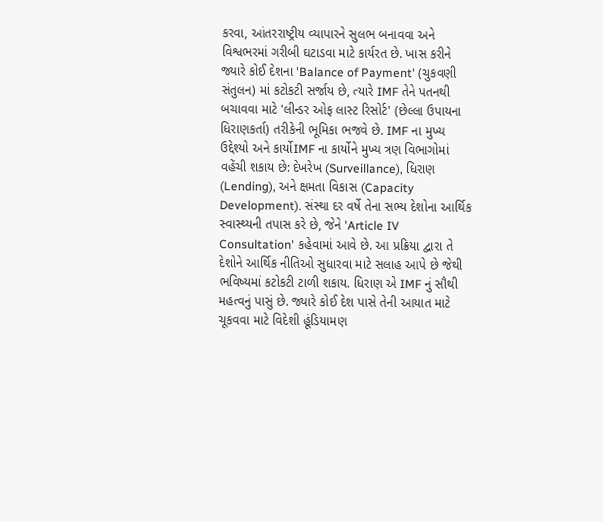કરવા, આંતરરાષ્ટ્રીય વ્યાપારને સુલભ બનાવવા અને વિશ્વભરમાં ગરીબી ઘટાડવા માટે કાર્યરત છે. ખાસ કરીને જ્યારે કોઈ દેશના 'Balance of Payment' (ચુકવણી સંતુલન) માં કટોકટી સર્જાય છે, ત્યારે IMF તેને પતનથી બચાવવા માટે 'લીન્ડર ઓફ લાસ્ટ રિસોર્ટ' (છેલ્લા ઉપાયના ધિરાણકર્તા) તરીકેની ભૂમિકા ભજવે છે. IMF ના મુખ્ય ઉદ્દેશ્યો અને કાર્યોIMF ના કાર્યોને મુખ્ય ત્રણ વિભાગોમાં વહેંચી શકાય છે: દેખરેખ (Surveillance), ધિરાણ (Lending), અને ક્ષમતા વિકાસ (Capacity Development). સંસ્થા દર વર્ષે તેના સભ્ય દેશોના આર્થિક સ્વાસ્થ્યની તપાસ કરે છે, જેને 'Article IV Consultation' કહેવામાં આવે છે. આ પ્રક્રિયા દ્વારા તે દેશોને આર્થિક નીતિઓ સુધારવા માટે સલાહ આપે છે જેથી ભવિષ્યમાં કટોકટી ટાળી શકાય. ધિરાણ એ IMF નું સૌથી મહત્વનું પાસું છે. જ્યારે કોઈ દેશ પાસે તેની આયાત માટે ચૂકવવા માટે વિદેશી હૂંડિયામણ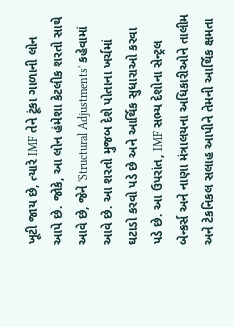ખૂટી જાય છે, ત્યારે IMF તેને ટૂંકા ગાળાની લોન આપે છે. જોકે, આ લોન હંમેશા કેટલીક શરતો સાથે આવે છે, જેને 'Structural Adjustments' કહેવામાં આવે છે. આ શરતો મુજબ દેશે પોતાના ખર્ચમાં ઘટાડો કરવો પડે છે અને આર્થિક સુધારાઓ કરવા પડે છે. આ ઉપરાંત, IMF સભ્ય દેશોના સેન્ટ્રલ બેન્કર્સ અને નાણા મંત્રાલયના અધિકારીઓને તાલીમ અને ટેકનિકલ સલાહ આપીને તેમની આર્થિક ક્ષમતા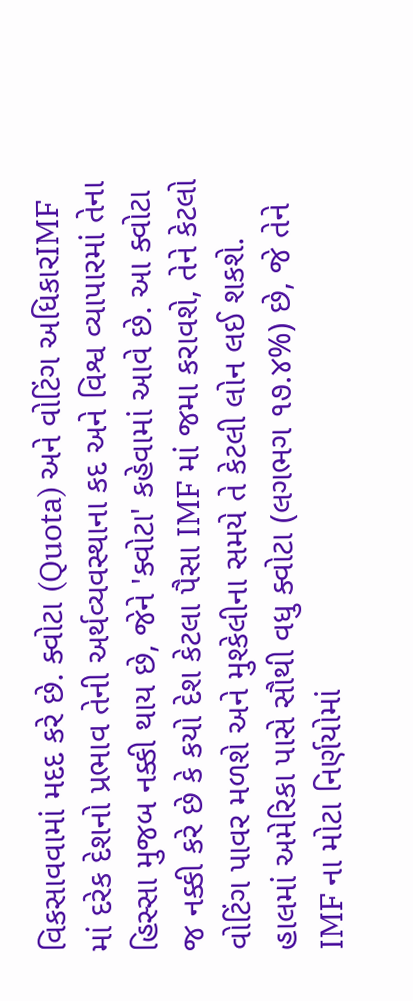વિકસાવવામાં મદદ કરે છે. ક્વોટા (Quota) અને વોટિંગ અધિકારIMF માં દરેક દેશનો પ્રભાવ તેની અર્થવ્યવસ્થાના કદ અને વિશ્વ વ્યાપારમાં તેના હિસ્સા મુજબ નક્કી થાય છે, જેને 'ક્વોટા' કહેવામાં આવે છે. આ ક્વોટા જ નક્કી કરે છે કે કયો દેશ કેટલા પૈસા IMF માં જમા કરાવશે, તેને કેટલો વોટિંગ પાવર મળશે અને મુશ્કેલીના સમયે તે કેટલી લોન લઈ શકશે. હાલમાં અમેરિકા પાસે સૌથી વધુ ક્વોટા (લગભગ ૧૭.૪%) છે, જે તેને IMF ના મોટા નિર્ણયોમાં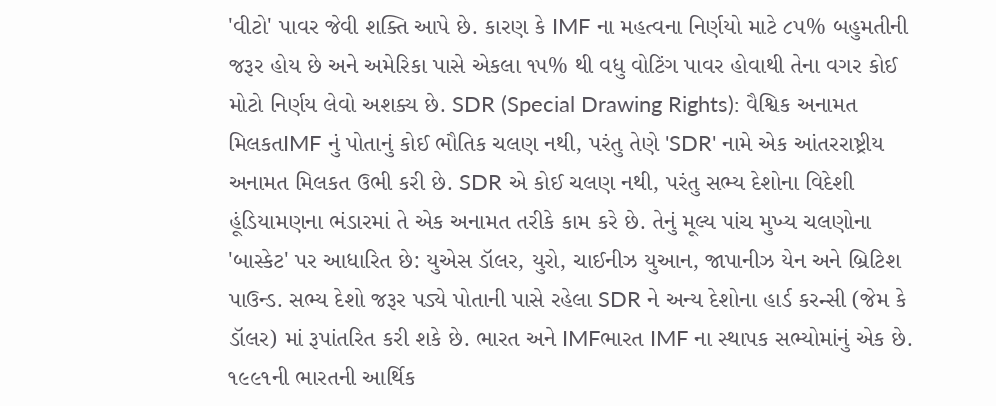'વીટો' પાવર જેવી શક્તિ આપે છે. કારણ કે IMF ના મહત્વના નિર્ણયો માટે ૮૫% બહુમતીની જરૂર હોય છે અને અમેરિકા પાસે એકલા ૧૫% થી વધુ વોટિંગ પાવર હોવાથી તેના વગર કોઈ મોટો નિર્ણય લેવો અશક્ય છે. SDR (Special Drawing Rights): વૈશ્વિક અનામત મિલકતIMF નું પોતાનું કોઈ ભૌતિક ચલણ નથી, પરંતુ તેણે 'SDR' નામે એક આંતરરાષ્ટ્રીય અનામત મિલકત ઉભી કરી છે. SDR એ કોઈ ચલણ નથી, પરંતુ સભ્ય દેશોના વિદેશી હૂંડિયામણના ભંડારમાં તે એક અનામત તરીકે કામ કરે છે. તેનું મૂલ્ય પાંચ મુખ્ય ચલણોના 'બાસ્કેટ' પર આધારિત છે: યુએસ ડૉલર, યુરો, ચાઈનીઝ યુઆન, જાપાનીઝ યેન અને બ્રિટિશ પાઉન્ડ. સભ્ય દેશો જરૂર પડ્યે પોતાની પાસે રહેલા SDR ને અન્ય દેશોના હાર્ડ કરન્સી (જેમ કે ડૉલર) માં રૂપાંતરિત કરી શકે છે. ભારત અને IMFભારત IMF ના સ્થાપક સભ્યોમાંનું એક છે. ૧૯૯૧ની ભારતની આર્થિક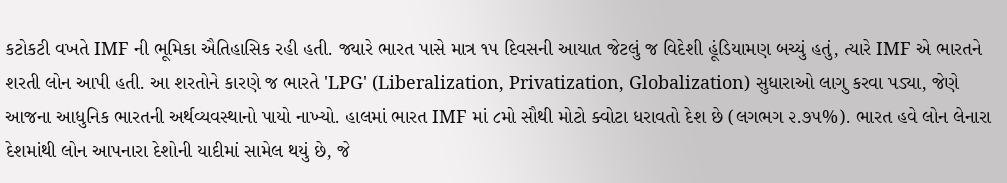કટોકટી વખતે IMF ની ભૂમિકા ઐતિહાસિક રહી હતી. જ્યારે ભારત પાસે માત્ર ૧૫ દિવસની આયાત જેટલું જ વિદેશી હૂંડિયામણ બચ્યું હતું, ત્યારે IMF એ ભારતને શરતી લોન આપી હતી. આ શરતોને કારણે જ ભારતે 'LPG' (Liberalization, Privatization, Globalization) સુધારાઓ લાગુ કરવા પડ્યા, જેણે આજના આધુનિક ભારતની અર્થવ્યવસ્થાનો પાયો નાખ્યો. હાલમાં ભારત IMF માં ૮મો સૌથી મોટો ક્વોટા ધરાવતો દેશ છે (લગભગ ૨.૭૫%). ભારત હવે લોન લેનારા દેશમાંથી લોન આપનારા દેશોની યાદીમાં સામેલ થયું છે, જે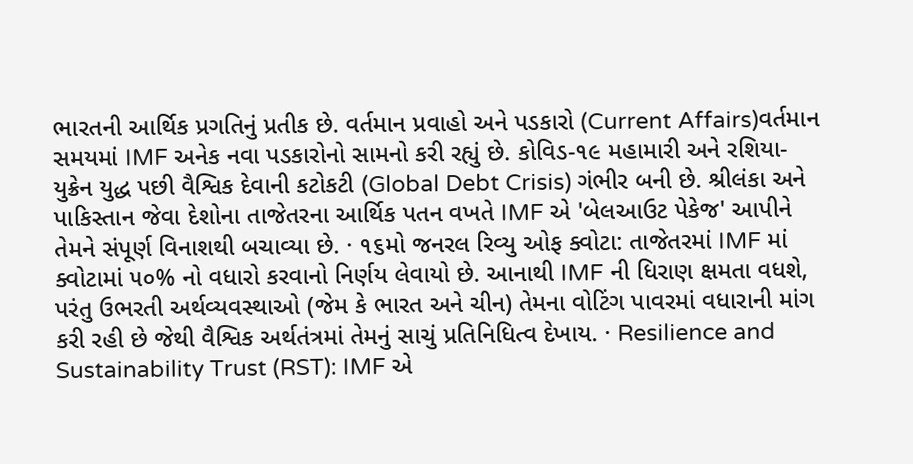ભારતની આર્થિક પ્રગતિનું પ્રતીક છે. વર્તમાન પ્રવાહો અને પડકારો (Current Affairs)વર્તમાન સમયમાં IMF અનેક નવા પડકારોનો સામનો કરી રહ્યું છે. કોવિડ-૧૯ મહામારી અને રશિયા-યુક્રેન યુદ્ધ પછી વૈશ્વિક દેવાની કટોકટી (Global Debt Crisis) ગંભીર બની છે. શ્રીલંકા અને પાકિસ્તાન જેવા દેશોના તાજેતરના આર્થિક પતન વખતે IMF એ 'બેલઆઉટ પેકેજ' આપીને તેમને સંપૂર્ણ વિનાશથી બચાવ્યા છે. · ૧૬મો જનરલ રિવ્યુ ઓફ ક્વોટા: તાજેતરમાં IMF માં ક્વોટામાં ૫૦% નો વધારો કરવાનો નિર્ણય લેવાયો છે. આનાથી IMF ની ધિરાણ ક્ષમતા વધશે, પરંતુ ઉભરતી અર્થવ્યવસ્થાઓ (જેમ કે ભારત અને ચીન) તેમના વોટિંગ પાવરમાં વધારાની માંગ કરી રહી છે જેથી વૈશ્વિક અર્થતંત્રમાં તેમનું સાચું પ્રતિનિધિત્વ દેખાય. · Resilience and Sustainability Trust (RST): IMF એ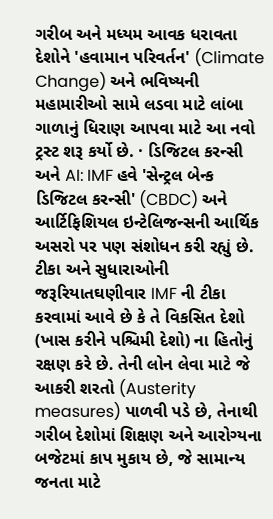ગરીબ અને મધ્યમ આવક ધરાવતા દેશોને 'હવામાન પરિવર્તન' (Climate Change) અને ભવિષ્યની મહામારીઓ સામે લડવા માટે લાંબા ગાળાનું ધિરાણ આપવા માટે આ નવો ટ્રસ્ટ શરૂ કર્યો છે. · ડિજિટલ કરન્સી અને AI: IMF હવે 'સેન્ટ્રલ બેન્ક ડિજિટલ કરન્સી' (CBDC) અને આર્ટિફિશિયલ ઇન્ટેલિજન્સની આર્થિક અસરો પર પણ સંશોધન કરી રહ્યું છે. ટીકા અને સુધારાઓની જરૂરિયાતઘણીવાર IMF ની ટીકા કરવામાં આવે છે કે તે વિકસિત દેશો (ખાસ કરીને પશ્ચિમી દેશો) ના હિતોનું રક્ષણ કરે છે. તેની લોન લેવા માટે જે આકરી શરતો (Austerity measures) પાળવી પડે છે, તેનાથી ગરીબ દેશોમાં શિક્ષણ અને આરોગ્યના બજેટમાં કાપ મુકાય છે, જે સામાન્ય જનતા માટે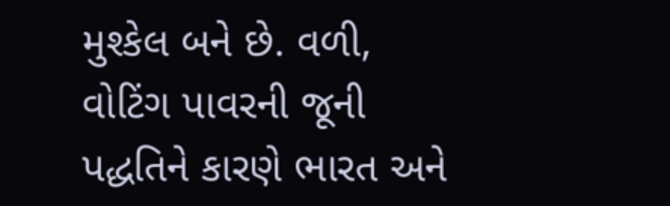મુશ્કેલ બને છે. વળી, વોટિંગ પાવરની જૂની પદ્ધતિને કારણે ભારત અને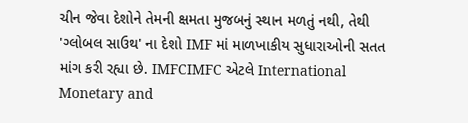ચીન જેવા દેશોને તેમની ક્ષમતા મુજબનું સ્થાન મળતું નથી, તેથી 'ગ્લોબલ સાઉથ' ના દેશો IMF માં માળખાકીય સુધારાઓની સતત માંગ કરી રહ્યા છે. IMFCIMFC એટલે International Monetary and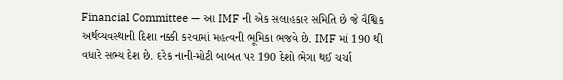Financial Committee — આ IMF ની એક સલાહકાર સમિતિ છે જે વૈશ્વિક અર્થવ્યવસ્થાની દિશા નક્કી કરવામાં મહત્વની ભૂમિકા ભજવે છે. IMF માં 190 થી વધારે સભ્ય દેશ છે. દરેક નાની-મોટી બાબત પર 190 દેશો ભેગા થઈ ચર્ચા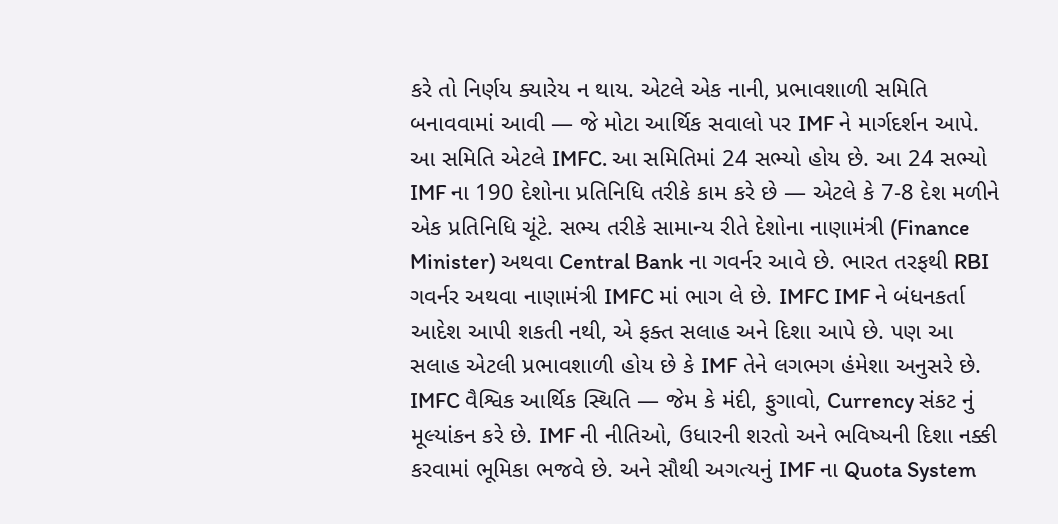કરે તો નિર્ણય ક્યારેય ન થાય. એટલે એક નાની, પ્રભાવશાળી સમિતિ બનાવવામાં આવી — જે મોટા આર્થિક સવાલો પર IMF ને માર્ગદર્શન આપે. આ સમિતિ એટલે IMFC. આ સમિતિમાં 24 સભ્યો હોય છે. આ 24 સભ્યો IMF ના 190 દેશોના પ્રતિનિધિ તરીકે કામ કરે છે — એટલે કે 7-8 દેશ મળીને એક પ્રતિનિધિ ચૂંટે. સભ્ય તરીકે સામાન્ય રીતે દેશોના નાણામંત્રી (Finance Minister) અથવા Central Bank ના ગવર્નર આવે છે. ભારત તરફથી RBI ગવર્નર અથવા નાણામંત્રી IMFC માં ભાગ લે છે. IMFC IMF ને બંધનકર્તા આદેશ આપી શકતી નથી, એ ફક્ત સલાહ અને દિશા આપે છે. પણ આ સલાહ એટલી પ્રભાવશાળી હોય છે કે IMF તેને લગભગ હંમેશા અનુસરે છે. IMFC વૈશ્વિક આર્થિક સ્થિતિ — જેમ કે મંદી, ફુગાવો, Currency સંકટ નું મૂલ્યાંકન કરે છે. IMF ની નીતિઓ, ઉધારની શરતો અને ભવિષ્યની દિશા નક્કી કરવામાં ભૂમિકા ભજવે છે. અને સૌથી અગત્યનું IMF ના Quota System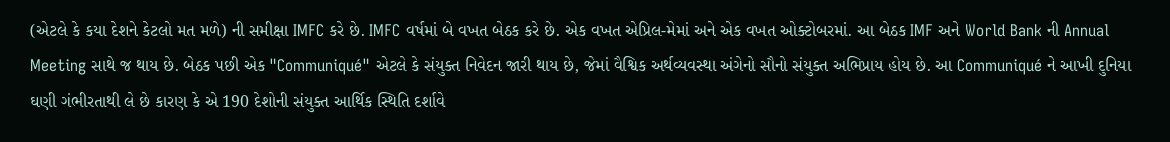(એટલે કે કયા દેશને કેટલો મત મળે) ની સમીક્ષા IMFC કરે છે. IMFC વર્ષમાં બે વખત બેઠક કરે છે. એક વખત એપ્રિલ-મેમાં અને એક વખત ઓક્ટોબરમાં. આ બેઠક IMF અને World Bank ની Annual Meeting સાથે જ થાય છે. બેઠક પછી એક "Communiqué" એટલે કે સંયુક્ત નિવેદન જારી થાય છે, જેમાં વૈશ્વિક અર્થવ્યવસ્થા અંગેનો સૌનો સંયુક્ત અભિપ્રાય હોય છે. આ Communiqué ને આખી દુનિયા ઘણી ગંભીરતાથી લે છે કારણ કે એ 190 દેશોની સંયુક્ત આર્થિક સ્થિતિ દર્શાવે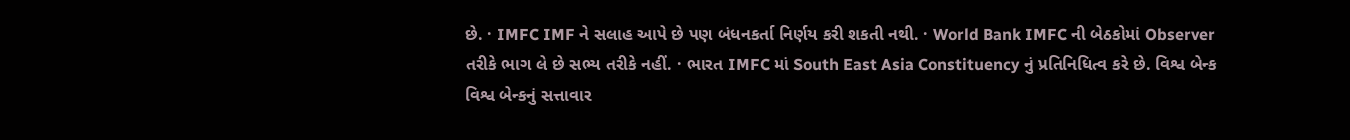છે. · IMFC IMF ને સલાહ આપે છે પણ બંધનકર્તા નિર્ણય કરી શકતી નથી. · World Bank IMFC ની બેઠકોમાં Observer તરીકે ભાગ લે છે સભ્ય તરીકે નહીં. · ભારત IMFC માં South East Asia Constituency નું પ્રતિનિધિત્વ કરે છે. વિશ્વ બેન્ક વિશ્વ બેન્કનું સત્તાવાર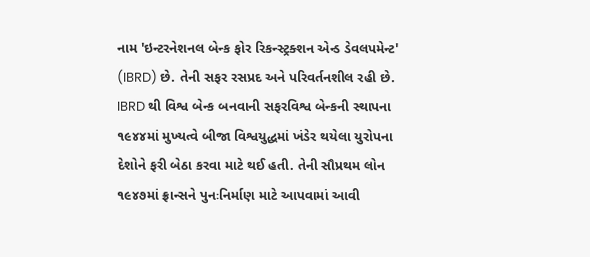નામ 'ઇન્ટરનેશનલ બેન્ક ફોર રિકન્સ્ટ્રક્શન એન્ડ ડેવલપમેન્ટ' (IBRD) છે. તેની સફર રસપ્રદ અને પરિવર્તનશીલ રહી છે. IBRD થી વિશ્વ બેન્ક બનવાની સફરવિશ્વ બેન્કની સ્થાપના ૧૯૪૪માં મુખ્યત્વે બીજા વિશ્વયુદ્ધમાં ખંડેર થયેલા યુરોપના દેશોને ફરી બેઠા કરવા માટે થઈ હતી. તેની સૌપ્રથમ લોન ૧૯૪૭માં ફ્રાન્સને પુનઃનિર્માણ માટે આપવામાં આવી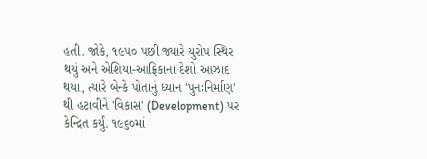હતી. જોકે, ૧૯૫૦ પછી જ્યારે યુરોપ સ્થિર થયું અને એશિયા-આફ્રિકાના દેશો આઝાદ થયા, ત્યારે બેન્કે પોતાનું ધ્યાન 'પુનઃનિર્માણ' થી હટાવીને 'વિકાસ' (Development) પર કેન્દ્રિત કર્યું. ૧૯૬૦માં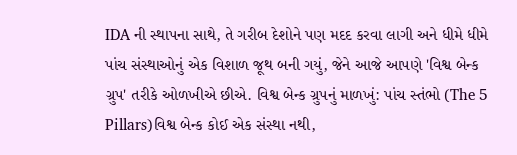IDA ની સ્થાપના સાથે, તે ગરીબ દેશોને પણ મદદ કરવા લાગી અને ધીમે ધીમે પાંચ સંસ્થાઓનું એક વિશાળ જૂથ બની ગયું, જેને આજે આપણે 'વિશ્વ બેન્ક ગ્રુપ' તરીકે ઓળખીએ છીએ. વિશ્વ બેન્ક ગ્રુપનું માળખું: પાંચ સ્તંભો (The 5 Pillars)વિશ્વ બેન્ક કોઈ એક સંસ્થા નથી,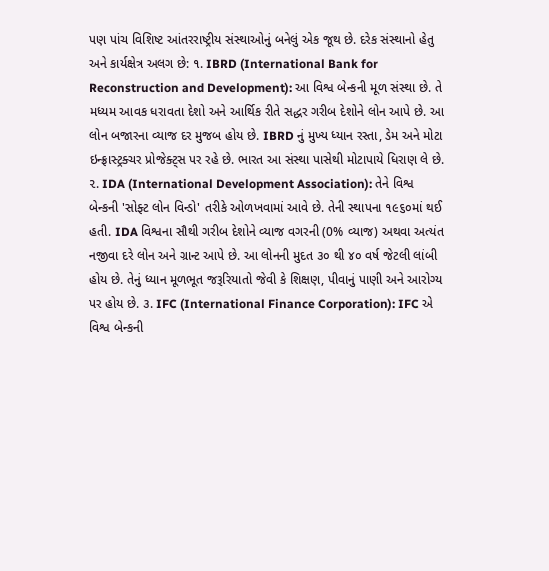પણ પાંચ વિશિષ્ટ આંતરરાષ્ટ્રીય સંસ્થાઓનું બનેલું એક જૂથ છે. દરેક સંસ્થાનો હેતુ અને કાર્યક્ષેત્ર અલગ છે: ૧. IBRD (International Bank for Reconstruction and Development): આ વિશ્વ બેન્કની મૂળ સંસ્થા છે. તે મધ્યમ આવક ધરાવતા દેશો અને આર્થિક રીતે સદ્ધર ગરીબ દેશોને લોન આપે છે. આ લોન બજારના વ્યાજ દર મુજબ હોય છે. IBRD નું મુખ્ય ધ્યાન રસ્તા, ડેમ અને મોટા ઇન્ફ્રાસ્ટ્રક્ચર પ્રોજેક્ટ્સ પર રહે છે. ભારત આ સંસ્થા પાસેથી મોટાપાયે ધિરાણ લે છે. ૨. IDA (International Development Association): તેને વિશ્વ બેન્કની 'સોફ્ટ લોન વિન્ડો' તરીકે ઓળખવામાં આવે છે. તેની સ્થાપના ૧૯૬૦માં થઈ હતી. IDA વિશ્વના સૌથી ગરીબ દેશોને વ્યાજ વગરની (0% વ્યાજ) અથવા અત્યંત નજીવા દરે લોન અને ગ્રાન્ટ આપે છે. આ લોનની મુદત ૩૦ થી ૪૦ વર્ષ જેટલી લાંબી હોય છે. તેનું ધ્યાન મૂળભૂત જરૂરિયાતો જેવી કે શિક્ષણ, પીવાનું પાણી અને આરોગ્ય પર હોય છે. ૩. IFC (International Finance Corporation): IFC એ વિશ્વ બેન્કની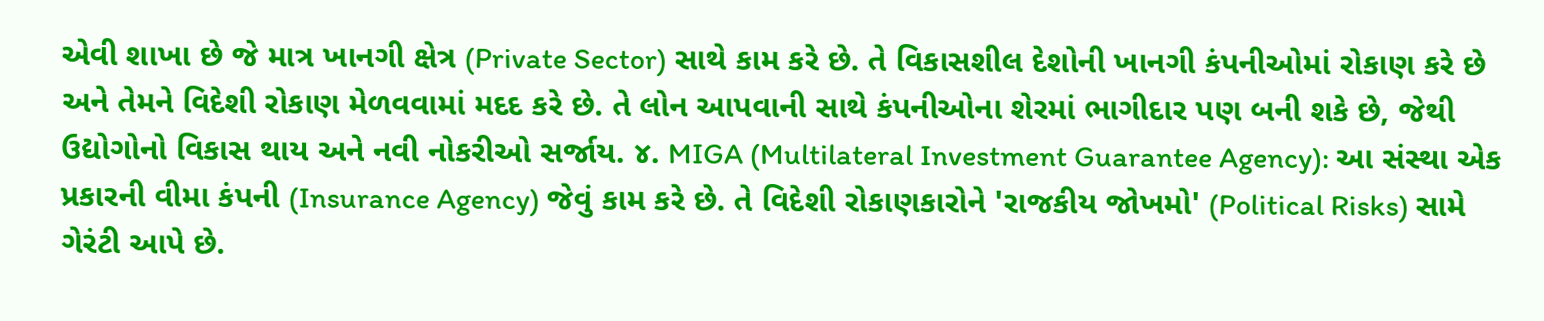એવી શાખા છે જે માત્ર ખાનગી ક્ષેત્ર (Private Sector) સાથે કામ કરે છે. તે વિકાસશીલ દેશોની ખાનગી કંપનીઓમાં રોકાણ કરે છે અને તેમને વિદેશી રોકાણ મેળવવામાં મદદ કરે છે. તે લોન આપવાની સાથે કંપનીઓના શેરમાં ભાગીદાર પણ બની શકે છે, જેથી ઉદ્યોગોનો વિકાસ થાય અને નવી નોકરીઓ સર્જાય. ૪. MIGA (Multilateral Investment Guarantee Agency): આ સંસ્થા એક પ્રકારની વીમા કંપની (Insurance Agency) જેવું કામ કરે છે. તે વિદેશી રોકાણકારોને 'રાજકીય જોખમો' (Political Risks) સામે ગેરંટી આપે છે.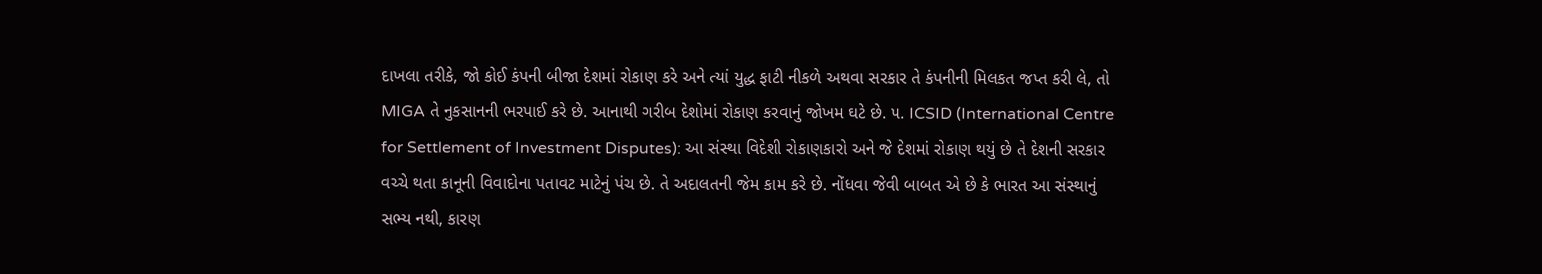દાખલા તરીકે, જો કોઈ કંપની બીજા દેશમાં રોકાણ કરે અને ત્યાં યુદ્ધ ફાટી નીકળે અથવા સરકાર તે કંપનીની મિલકત જપ્ત કરી લે, તો MIGA તે નુકસાનની ભરપાઈ કરે છે. આનાથી ગરીબ દેશોમાં રોકાણ કરવાનું જોખમ ઘટે છે. ૫. ICSID (International Centre for Settlement of Investment Disputes): આ સંસ્થા વિદેશી રોકાણકારો અને જે દેશમાં રોકાણ થયું છે તે દેશની સરકાર વચ્ચે થતા કાનૂની વિવાદોના પતાવટ માટેનું પંચ છે. તે અદાલતની જેમ કામ કરે છે. નોંધવા જેવી બાબત એ છે કે ભારત આ સંસ્થાનું સભ્ય નથી, કારણ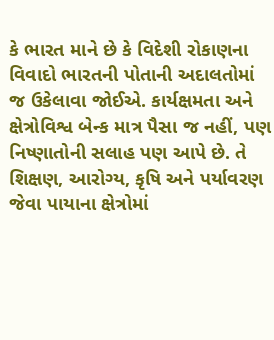કે ભારત માને છે કે વિદેશી રોકાણના વિવાદો ભારતની પોતાની અદાલતોમાં જ ઉકેલાવા જોઈએ. કાર્યક્ષમતા અને ક્ષેત્રોવિશ્વ બેન્ક માત્ર પૈસા જ નહીં, પણ નિષ્ણાતોની સલાહ પણ આપે છે. તે શિક્ષણ, આરોગ્ય, કૃષિ અને પર્યાવરણ જેવા પાયાના ક્ષેત્રોમાં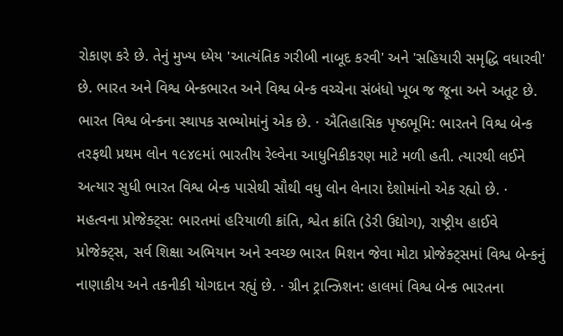રોકાણ કરે છે. તેનું મુખ્ય ધ્યેય 'આત્યંતિક ગરીબી નાબૂદ કરવી' અને 'સહિયારી સમૃદ્ધિ વધારવી' છે. ભારત અને વિશ્વ બેન્કભારત અને વિશ્વ બેન્ક વચ્ચેના સંબંધો ખૂબ જ જૂના અને અતૂટ છે. ભારત વિશ્વ બેન્કના સ્થાપક સભ્યોમાંનું એક છે. · ઐતિહાસિક પૃષ્ઠભૂમિ: ભારતને વિશ્વ બેન્ક તરફથી પ્રથમ લોન ૧૯૪૯માં ભારતીય રેલ્વેના આધુનિકીકરણ માટે મળી હતી. ત્યારથી લઈને અત્યાર સુધી ભારત વિશ્વ બેન્ક પાસેથી સૌથી વધુ લોન લેનારા દેશોમાંનો એક રહ્યો છે. · મહત્વના પ્રોજેક્ટ્સ: ભારતમાં હરિયાળી ક્રાંતિ, શ્વેત ક્રાંતિ (ડેરી ઉદ્યોગ), રાષ્ટ્રીય હાઈવે પ્રોજેક્ટ્સ, સર્વ શિક્ષા અભિયાન અને સ્વચ્છ ભારત મિશન જેવા મોટા પ્રોજેક્ટ્સમાં વિશ્વ બેન્કનું નાણાકીય અને તકનીકી યોગદાન રહ્યું છે. · ગ્રીન ટ્રાન્ઝિશન: હાલમાં વિશ્વ બેન્ક ભારતના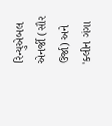રિન્યુએબલ એનર્જી (સૌર ઉર્જા) અને 'ક્લીન ગંગા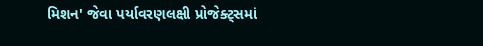મિશન' જેવા પર્યાવરણલક્ષી પ્રોજેક્ટ્સમાં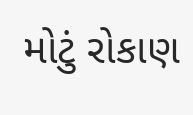મોટું રોકાણ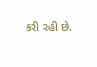કરી રહી છે.